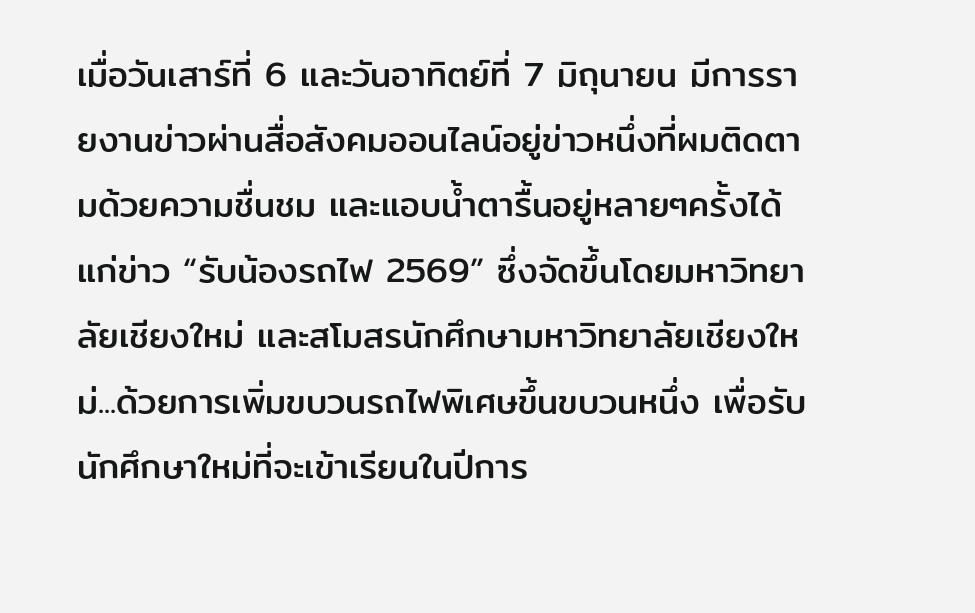เมื่อวันเสาร์ที่ 6 และวันอาทิตย์ที่ 7 มิถุนายน มีการรายงานข่าวผ่านสื่อสังคมออนไลน์อยู่ข่าวหนึ่งที่ผมติดตามด้วยความชื่นชม และแอบนํ้าตารื้นอยู่หลายๆครั้งได้แก่ข่าว “รับน้องรถไฟ 2569” ซึ่งจัดขึ้นโดยมหาวิทยาลัยเชียงใหม่ และสโมสรนักศึกษามหาวิทยาลัยเชียงใหม่...ด้วยการเพิ่มขบวนรถไฟพิเศษขึ้นขบวนหนึ่ง เพื่อรับนักศึกษาใหม่ที่จะเข้าเรียนในปีการ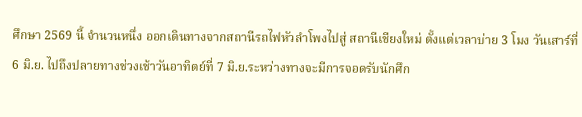ศึกษา 2569 นี้ จำนวนหนึ่ง ออกเดินทางจากสถานีรถไฟหัวลำโพงไปสู่ สถานีเชียงใหม่ ตั้งแต่เวลาบ่าย 3 โมง วันเสาร์ที่ 6 มิ.ย. ไปถึงปลายทางช่วงเช้าวันอาทิตย์ที่ 7 มิ.ย.ระหว่างทางจะมีการจอดรับนักศึก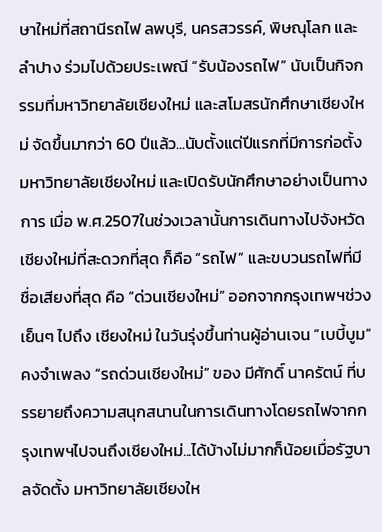ษาใหม่ที่สถานีรถไฟ ลพบุรี, นครสวรรค์, พิษณุโลก และ ลำปาง ร่วมไปด้วยประเพณี “รับน้องรถไฟ” นับเป็นกิจกรรมที่มหาวิทยาลัยเชียงใหม่ และสโมสรนักศึกษาเชียงใหม่ จัดขึ้นมากว่า 60 ปีแล้ว...นับตั้งแต่ปีแรกที่มีการก่อตั้ง มหาวิทยาลัยเชียงใหม่ และเปิดรับนักศึกษาอย่างเป็นทางการ เมื่อ พ.ศ.2507ในช่วงเวลานั้นการเดินทางไปจังหวัดเชียงใหม่ที่สะดวกที่สุด ก็คือ “รถไฟ” และขบวนรถไฟที่มีชื่อเสียงที่สุด คือ “ด่วนเชียงใหม่” ออกจากกรุงเทพฯช่วงเย็นๆ ไปถึง เชียงใหม่ ในวันรุ่งขึ้นท่านผู้อ่านเจน “เบบี้บูม” คงจำเพลง “รถด่วนเชียงใหม่” ของ มีศักดิ์ นาครัตน์ ที่บรรยายถึงความสนุกสนานในการเดินทางโดยรถไฟจากกรุงเทพฯไปจนถึงเชียงใหม่...ได้บ้างไม่มากก็น้อยเมื่อรัฐบาลจัดตั้ง มหาวิทยาลัยเชียงให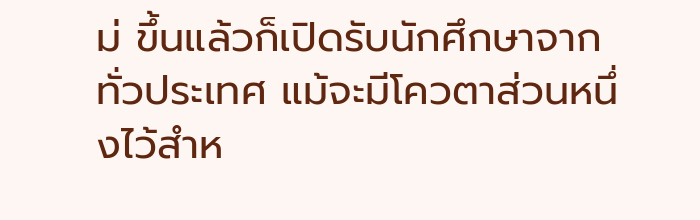ม่ ขึ้นแล้วก็เปิดรับนักศึกษาจากทั่วประเทศ แม้จะมีโควตาส่วนหนึ่งไว้สำห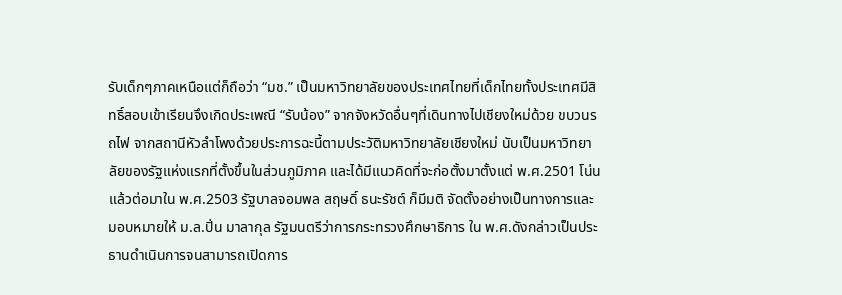รับเด็กๆภาคเหนือแต่ก็ถือว่า “มช.” เป็นมหาวิทยาลัยของประเทศไทยที่เด็กไทยทั้งประเทศมีสิทธิ์สอบเข้าเรียนจึงเกิดประเพณี “รับน้อง” จากจังหวัดอื่นๆที่เดินทางไปเชียงใหม่ด้วย ขบวนรถไฟ จากสถานีหัวลำโพงด้วยประการฉะนี้ตามประวัติมหาวิทยาลัยเชียงใหม่ นับเป็นมหาวิทยาลัยของรัฐแห่งแรกที่ตั้งขึ้นในส่วนภูมิภาค และได้มีแนวคิดที่จะก่อตั้งมาตั้งแต่ พ.ศ.2501 โน่นแล้วต่อมาใน พ.ศ.2503 รัฐบาลจอมพล สฤษดิ์ ธนะรัชต์ ก็มีมติ จัดตั้งอย่างเป็นทางการและมอบหมายให้ ม.ล.ปิ่น มาลากุล รัฐมนตรีว่าการกระทรวงศึกษาธิการ ใน พ.ศ.ดังกล่าวเป็นประธานดำเนินการจนสามารถเปิดการ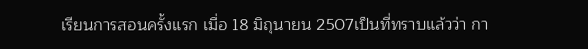เรียนการสอนครั้งแรก เมื่อ 18 มิถุนายน 2507เป็นที่ทราบแล้วว่า กา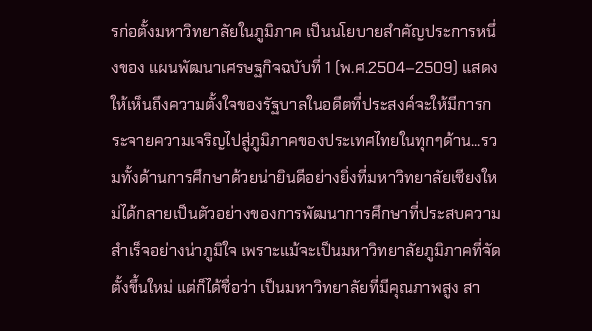รก่อตั้งมหาวิทยาลัยในภูมิภาค เป็นนโยบายสำคัญประการหนึ่งของ แผนพัฒนาเศรษฐกิจฉบับที่ 1 (พ.ศ.2504–2509) แสดงให้เห็นถึงความตั้งใจของรัฐบาลในอดีตที่ประสงค์จะให้มีการกระจายความเจริญไปสู่ภูมิภาคของประเทศไทยในทุกๆด้าน...รวมทั้งด้านการศึกษาด้วยน่ายินดีอย่างยิ่งที่มหาวิทยาลัยเชียงใหม่ได้กลายเป็นตัวอย่างของการพัฒนาการศึกษาที่ประสบความสำเร็จอย่างน่าภูมิใจ เพราะแม้จะเป็นมหาวิทยาลัยภูมิภาคที่จัดตั้งขึ้นใหม่ แต่ก็ได้ชื่อว่า เป็นมหาวิทยาลัยที่มีคุณภาพสูง สา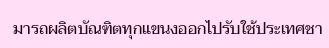มารถผลิตบัณฑิตทุกแขนงออกไปรับใช้ประเทศชา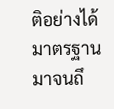ติอย่างได้มาตรฐานมาจนถึ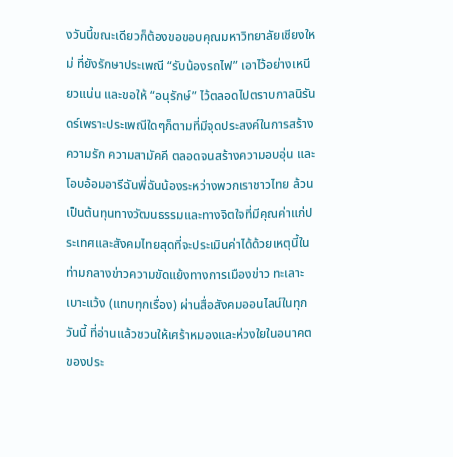งวันนี้ขณะเดียวก็ต้องขอขอบคุณมหาวิทยาลัยเชียงใหม่ ที่ยังรักษาประเพณี “รับน้องรถไฟ” เอาไว้อย่างเหนียวแน่น และขอให้ “อนุรักษ์” ไว้ตลอดไปตราบกาลนิรันดร์เพราะประเพณีใดๆก็ตามที่มีจุดประสงค์ในการสร้างความรัก ความสามัคคี ตลอดจนสร้างความอบอุ่น และโอบอ้อมอารีฉันพี่ฉันน้องระหว่างพวกเราชาวไทย ล้วนเป็นต้นทุนทางวัฒนธรรมและทางจิตใจที่มีคุณค่าแก่ประเทศและสังคมไทยสุดที่จะประเมินค่าได้ด้วยเหตุนี้ในท่ามกลางข่าวความขัดแย้งทางการเมืองข่าว ทะเลาะเบาะแว้ง (แทบทุกเรื่อง) ผ่านสื่อสังคมออนไลน์ในทุกวันนี้ ที่อ่านแล้วชวนให้เศร้าหมองและห่วงใยในอนาคตของประ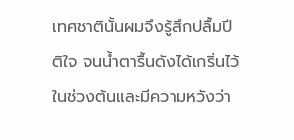เทศชาตินั้นผมจึงรู้สึกปลื้มปีติใจ จนน้ำตารื้นดังได้เกริ่นไว้ในช่วงต้นและมีความหวังว่า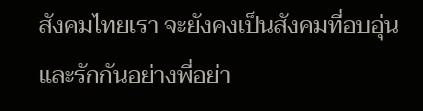สังคมไทยเรา จะยังคงเป็นสังคมที่อบอุ่น และรักกันอย่างพี่อย่า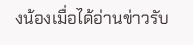งน้องเมื่อได้อ่านข่าวรับ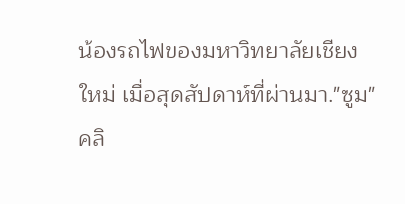น้องรถไฟของมหาวิทยาลัยเชียงใหม่ เมื่อสุดสัปดาห์ที่ผ่านมา."ซูม"คลิ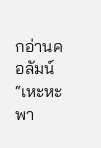กอ่านคอลัมน์ “เหะหะพา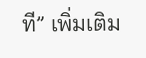ที” เพิ่มเติม